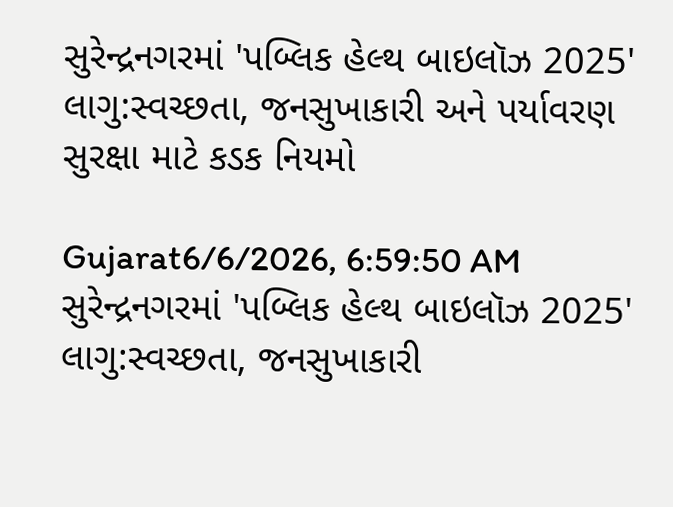સુરેન્દ્રનગરમાં 'પબ્લિક હેલ્થ બાઇલૉઝ 2025' લાગુ:સ્વચ્છતા, જનસુખાકારી અને પર્યાવરણ સુરક્ષા માટે કડક નિયમો

Gujarat6/6/2026, 6:59:50 AM
સુરેન્દ્રનગરમાં 'પબ્લિક હેલ્થ બાઇલૉઝ 2025' લાગુ:સ્વચ્છતા, જનસુખાકારી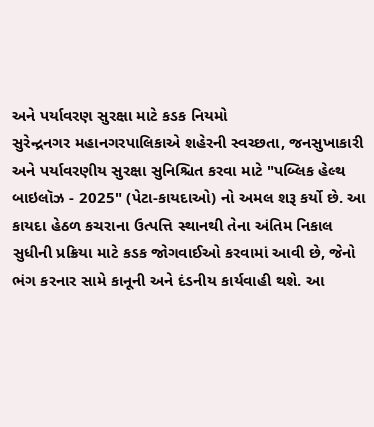અને પર્યાવરણ સુરક્ષા માટે કડક નિયમો
સુરેન્દ્રનગર મહાનગરપાલિકાએ શહેરની સ્વચ્છતા, જનસુખાકારી અને પર્યાવરણીય સુરક્ષા સુનિશ્ચિત કરવા માટે "પબ્લિક હેલ્થ બાઇલૉઝ - 2025" (પેટા-કાયદાઓ) નો અમલ શરૂ કર્યો છે. આ કાયદા હેઠળ કચરાના ઉત્પત્તિ સ્થાનથી તેના અંતિમ નિકાલ સુધીની પ્રક્રિયા માટે કડક જોગવાઈઓ કરવામાં આવી છે, જેનો ભંગ કરનાર સામે કાનૂની અને દંડનીય કાર્યવાહી થશે. આ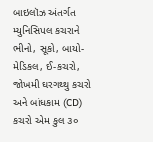બાઇલૉઝ અંતર્ગત મ્યુનિસિપલ કચરાને ભીનો, સૂકો, બાયો-મેડિકલ, ઈ-કચરો, જોખમી ઘરગથ્થુ કચરો અને બાંધકામ (CD) કચરો એમ કુલ ૩૦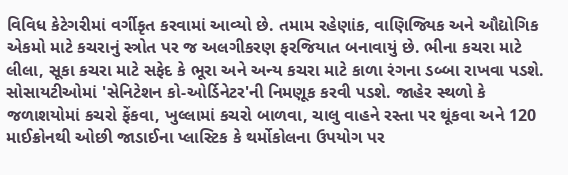વિવિધ કેટેગરીમાં વર્ગીકૃત કરવામાં આવ્યો છે. તમામ રહેણાંક, વાણિજ્યિક અને ઔદ્યોગિક એકમો માટે કચરાનું સ્ત્રોત પર જ અલગીકરણ ફરજિયાત બનાવાયું છે. ભીના કચરા માટે લીલા, સૂકા કચરા માટે સફેદ કે ભૂરા અને અન્ય કચરા માટે કાળા રંગના ડબ્બા રાખવા પડશે. સોસાયટીઓમાં 'સેનિટેશન કો-ઓર્ડિનેટર'ની નિમણૂક કરવી પડશે. જાહેર સ્થળો કે જળાશયોમાં કચરો ફેંકવા, ખુલ્લામાં કચરો બાળવા, ચાલુ વાહને રસ્તા પર થૂંકવા અને 120 માઈક્રોનથી ઓછી જાડાઈના પ્લાસ્ટિક કે થર્મોકોલના ઉપયોગ પર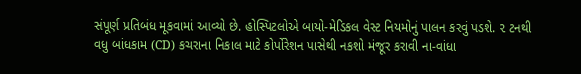સંપૂર્ણ પ્રતિબંધ મૂકવામાં આવ્યો છે. હોસ્પિટલોએ બાયો-મેડિકલ વેસ્ટ નિયમોનું પાલન કરવું પડશે. ૨ ટનથી વધુ બાંધકામ (CD) કચરાના નિકાલ માટે કોર્પોરેશન પાસેથી નકશો મંજૂર કરાવી ના-વાંધા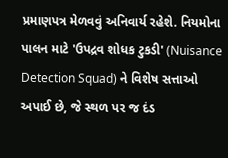પ્રમાણપત્ર મેળવવું અનિવાર્ય રહેશે. નિયમોના પાલન માટે 'ઉપદ્રવ શોધક ટુકડી' (Nuisance Detection Squad) ને વિશેષ સત્તાઓ અપાઈ છે, જે સ્થળ પર જ દંડ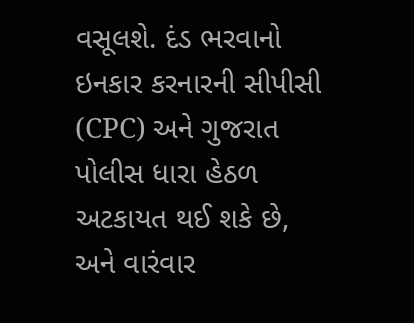વસૂલશે. દંડ ભરવાનો ઇનકાર કરનારની સીપીસી (CPC) અને ગુજરાત પોલીસ ધારા હેઠળ અટકાયત થઈ શકે છે, અને વારંવાર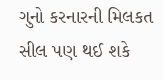ગુનો કરનારની મિલકત સીલ પણ થઈ શકે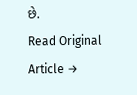છે.
Read Original Article →